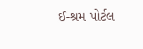ઈ-શ્રમ પોર્ટલ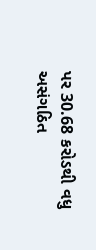પર 30.68 કરોડથી વધુ અસંગઠિત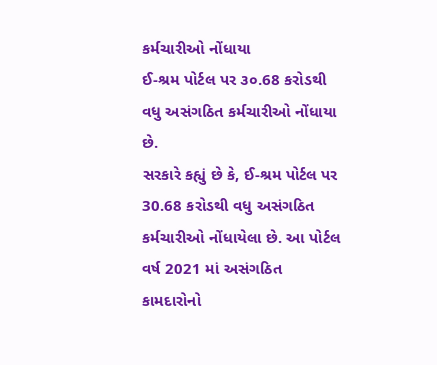કર્મચારીઓ નોંધાયા
ઈ-શ્રમ પોર્ટલ પર ૩૦.68 કરોડથી વધુ અસંગઠિત કર્મચારીઓ નોંધાયા છે.
સરકારે કહ્યું છે કે, ઈ-શ્રમ પોર્ટલ પર 30.68 કરોડથી વધુ અસંગઠિત કર્મચારીઓ નોંધાયેલા છે. આ પોર્ટલ વર્ષ 2021 માં અસંગઠિત કામદારોનો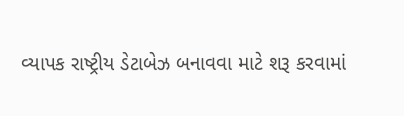વ્યાપક રાષ્ટ્રીય ડેટાબેઝ બનાવવા માટે શરૂ કરવામાં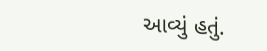આવ્યું હતું.